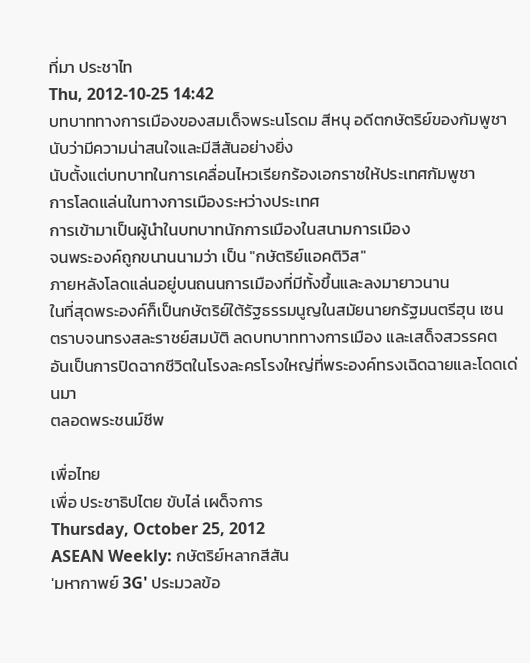ที่มา ประชาไท
Thu, 2012-10-25 14:42
บทบาททางการเมืองของสมเด็จพระนโรดม สีหนุ อดีตกษัตริย์ของกัมพูชา
นับว่ามีความน่าสนใจและมีสีสันอย่างยิ่ง
นับตั้งแต่บทบาทในการเคลื่อนไหวเรียกร้องเอกราชให้ประเทศกัมพูชา
การโลดแล่นในทางการเมืองระหว่างประเทศ
การเข้ามาเป็นผู้นำในบทบาทนักการเมืองในสนามการเมือง
จนพระองค์ถูกขนานนามว่า เป็น "กษัตริย์แอคติวิส"
ภายหลังโลดแล่นอยู่บนถนนการเมืองที่มีทั้งขึ้นและลงมายาวนาน
ในที่สุดพระองค์ก็เป็นกษัตริย์ใต้รัฐธรรมนูญในสมัยนายกรัฐมนตรีฮุน เซน
ตราบจนทรงสละราชย์สมบัติ ลดบทบาททางการเมือง และเสด็จสวรรคต
อันเป็นการปิดฉากชีวิตในโรงละครโรงใหญ่ที่พระองค์ทรงเฉิดฉายและโดดเด่นมา
ตลอดพระชนม์ชีพ

เพื่อไทย
เพื่อ ประชาธิปไตย ขับไล่ เผด็จการ
Thursday, October 25, 2012
ASEAN Weekly: กษัตริย์หลากสีสัน
'มหากาพย์ 3G' ประมวลข้อ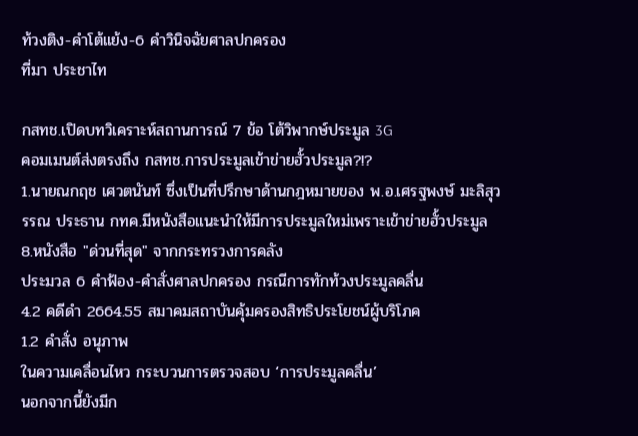ท้วงติง-คำโต้แย้ง-6 คำวินิจฉัยศาลปกครอง
ที่มา ประชาไท

กสทช.เปิดบทวิเคราะห์สถานการณ์ 7 ข้อ โต้วิพากษ์ประมูล 3G
คอมเมนต์ส่งตรงถึง กสทช.การประมูลเข้าข่ายฮั้วประมูล?!?
1.นายณกฤช เศวตนันท์ ซึ่งเป็นที่ปรึกษาด้านกฎหมายของ พ.อ.เศรฐพงษ์ มะลิสุวรรณ ประธาน กทค.มีหนังสือแนะนำให้มีการประมูลใหม่เพราะเข้าข่ายฮั้วประมูล
8.หนังสือ "ด่วนที่สุด" จากกระทรวงการคลัง
ประมวล 6 คำฟ้อง-คำสั่งศาลปกครอง กรณีการทักท้วงประมูลคลื่น
4.2 คดีดำ 2664.55 สมาคมสถาบันคุ้มครองสิทธิประโยชน์ผู้บริโภค
1.2 คำสั่ง อนุภาพ
ในความเคลื่อนไหว กระบวนการตรวจสอบ ‘การประมูลคลื่น’
นอกจากนี้ยังมีก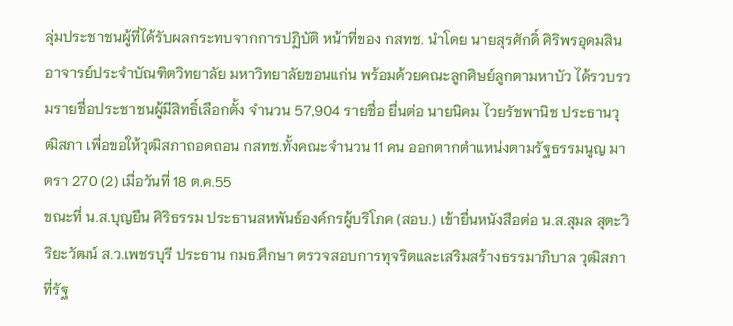ลุ่มประชาชนผู้ที่ได้รับผลกระทบจากการปฏิบัติ หน้าที่ของ กสทช. นำโดย นายสุรศักดิ์ ศิริพรอุดมสิน อาจารย์ประจำบัณฑิตวิทยาลัย มหาวิทยาลัยขอนแก่น พร้อมด้วยคณะลูกศิษย์ลูกตามหาบัว ได้รวบรวมรายชื่อประชาชนผู้มีสิทธิ์เลือกตั้ง จำนวน 57,904 รายชื่อ ยื่นต่อ นายนิคม ไวยรัชพานิช ประธานวุฒิสภา เพื่อขอให้วุฒิสภาถอดถอน กสทช.ทั้งคณะจำนวน 11 คน ออกตากตำแหน่งตามรัฐธรรมนูญ มาตรา 270 (2) เมื่อวันที่ 18 ต.ค.55
ขณะที่ น.ส.บุญยืน ศิริธรรม ประธานสหพันธ์องค์กรผู้บริโภค (สอบ.) เข้ายื่นหนังสือต่อ น.ส.สุมล สุตะวิริยะวัฒน์ ส.ว.เพชรบุรี ประธาน กมธ.ศึกษา ตรวจสอบการทุจริตและเสริมสร้างธรรมาภิบาล วุฒิสภา ที่รัฐ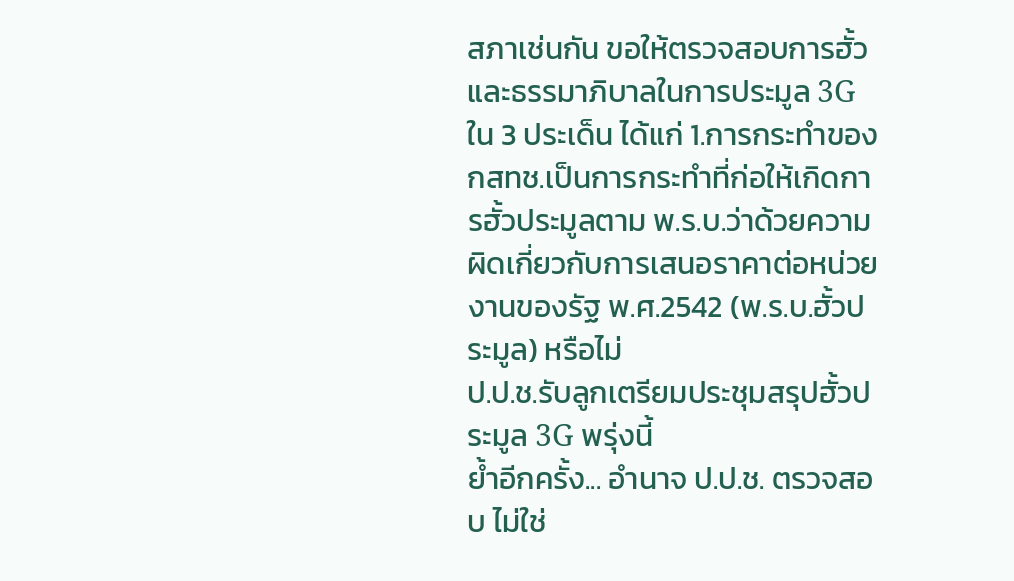สภาเช่นกัน ขอให้ตรวจสอบการฮั้วและธรรมาภิบาลในการประมูล 3G ใน 3 ประเด็น ได้แก่ 1.การกระทำของ กสทช.เป็นการกระทำที่ก่อให้เกิดการฮั้วประมูลตาม พ.ร.บ.ว่าด้วยความผิดเกี่ยวกับการเสนอราคาต่อหน่วยงานของรัฐ พ.ศ.2542 (พ.ร.บ.ฮั้วประมูล) หรือไม่
ป.ป.ช.รับลูกเตรียมประชุมสรุปฮั้วประมูล 3G พรุ่งนี้
ย้ำอีกครั้ง... อำนาจ ป.ป.ช. ตรวจสอบ ไม่ใช่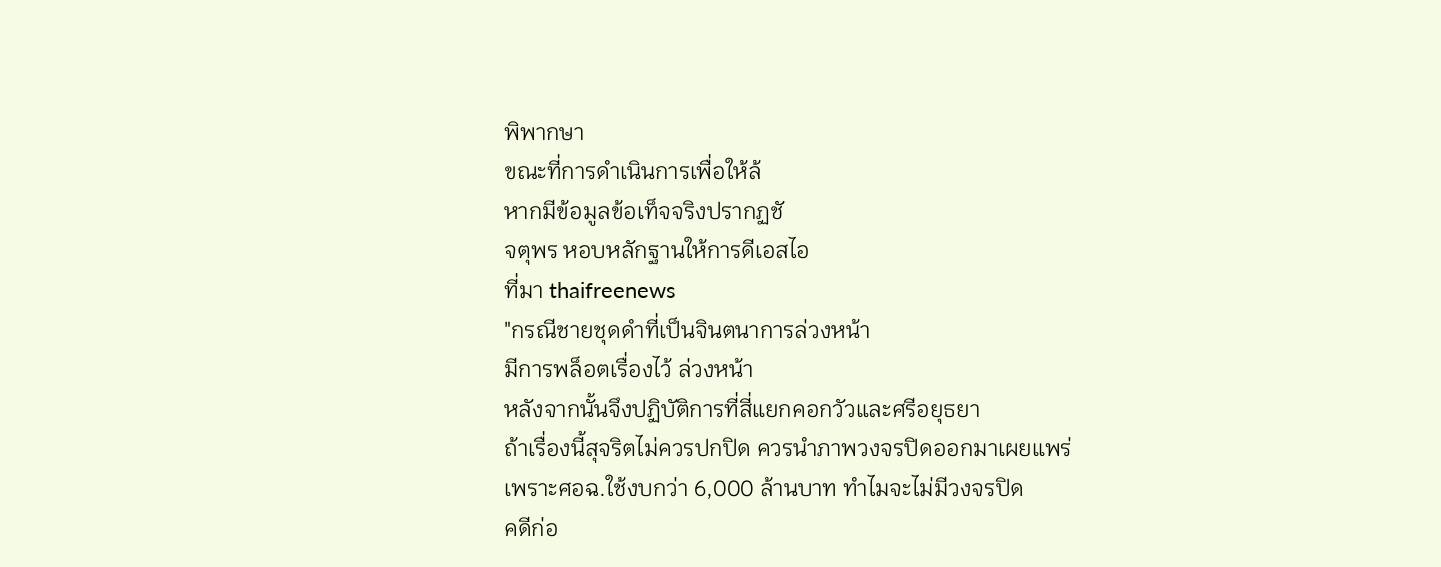พิพากษา
ขณะที่การดำเนินการเพื่อให้ล้
หากมีข้อมูลข้อเท็จจริงปรากฏชั
จตุพร หอบหลักฐานให้การดีเอสไอ
ที่มา thaifreenews
"กรณีชายชุดดำที่เป็นจินตนาการล่วงหน้า
มีการพล็อตเรื่องไว้ ล่วงหน้า
หลังจากนั้นจึงปฏิบัติการที่สี่แยกคอกวัวและศรีอยุธยา
ถ้าเรื่องนี้สุจริตไม่ควรปกปิด ควรนำภาพวงจรปิดออกมาเผยแพร่
เพราะศอฉ.ใช้งบกว่า 6,000 ล้านบาท ทำไมจะไม่มีวงจรปิด
คดีก่อ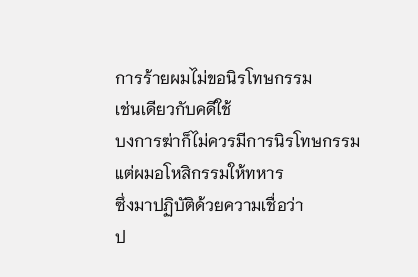การร้ายผมไม่ขอนิรโทษกรรม
เช่นเดียวกับคดีใช้
บงการฆ่าก็ไม่ควรมีการนิรโทษกรรม
แต่ผมอโหสิกรรมให้ทหาร
ซึ่งมาปฏิบัติด้วยความเชื่อว่า
ป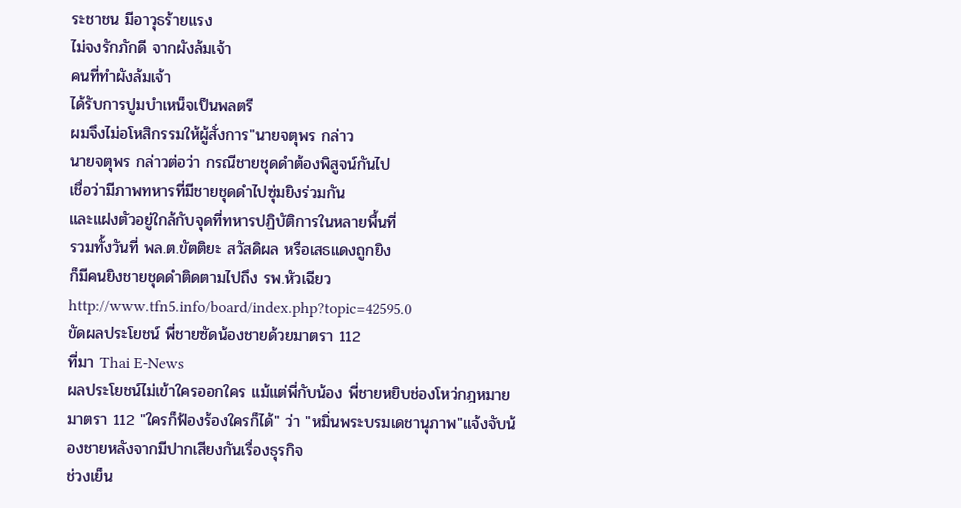ระชาชน มีอาวุธร้ายแรง
ไม่จงรักภักดี จากผังล้มเจ้า
คนที่ทำผังล้มเจ้า
ได้รับการปูมบำเหน็จเป็นพลตรี
ผมจึงไม่อโหสิกรรมให้ผู้สั่งการ"นายจตุพร กล่าว
นายจตุพร กล่าวต่อว่า กรณีชายชุดดำต้องพิสูจน์กันไป
เชื่อว่ามีภาพทหารที่มีชายชุดดำไปซุ่มยิงร่วมกัน
และแฝงตัวอยู่ใกล้กับจุดที่ทหารปฏิบัติการในหลายพื้นที่
รวมทั้งวันที่ พล.ต.ขัตติยะ สวัสดิผล หรือเสธแดงถูกยิง
ก็มีคนยิงชายชุดดำติดตามไปถึง รพ.หัวเฉียว
http://www.tfn5.info/board/index.php?topic=42595.0
ขัดผลประโยชน์ พี่ชายซัดน้องชายด้วยมาตรา 112
ที่มา Thai E-News
ผลประโยชน์ไม่เข้าใครออกใคร แม้แต่พี่กับน้อง พี่ชายหยิบช่องโหว่กฎหมายมาตรา 112 "ใครก็ฟ้องร้องใครก็ได้" ว่า "หมิ่นพระบรมเดชานุภาพ"แจ้งจับน้องชายหลังจากมีปากเสียงกันเรื่องธุรกิจ
ช่วงเย็น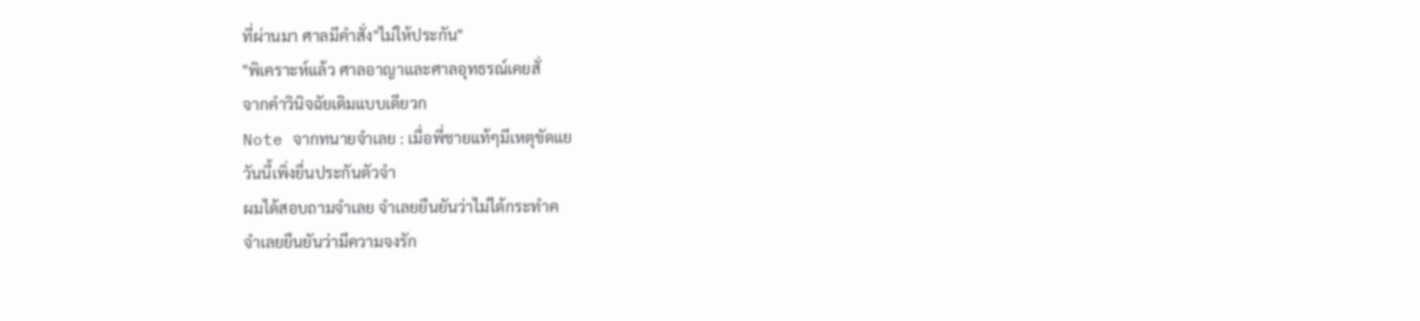ที่ผ่านมา ศาลมีคำสั่ง"ไม่ให้ประกัน"
"พิเคราะห์แล้ว ศาลอาญาและศาลอุทธรณ์เคยสั่
จากคำวินิจฉัยเดิมแบบเดียวก
Note จากทนายจำเลย : เมื่อพี่ชายแท้ๆมีเหตุขัดแย
วันนี้เพิ่งยื่นประกันตัวจำ
ผมได้สอบถามจำเลย จำเลยยืนยันว่าไม่ได้กระทำค
จำเลยยืนยันว่ามีความจงรัก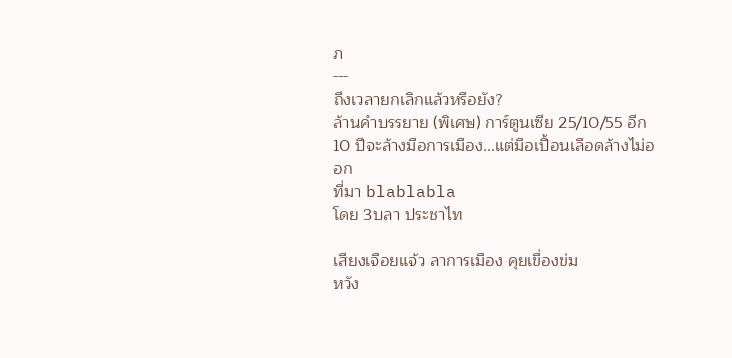ภ
---
ถึงเวลายกเลิกแล้วหรือยัง?
ล้านคำบรรยาย (พิเศษ) การ์ตูนเซีย 25/10/55 อีก 10 ปีจะล้างมือการเมือง...แต่มือเปื้อนเลือดล้างไม่ออก
ที่มา blablabla
โดย 3บลา ประชาไท

เสียงเจือยแจ้ว ลาการเมือง คุยเขื่องข่ม
หวัง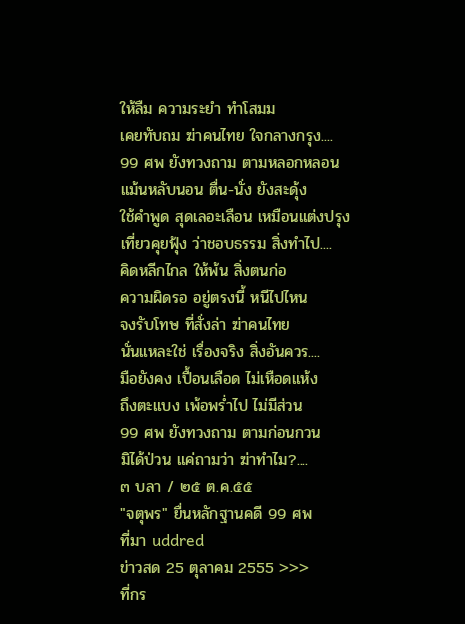ให้ลืม ความระยำ ทำโสมม
เคยทับถม ฆ่าคนไทย ใจกลางกรุง....
99 ศพ ยังทวงถาม ตามหลอกหลอน
แม้นหลับนอน ตื่น-นั่ง ยังสะดุ้ง
ใช้คำพูด สุดเลอะเลือน เหมือนแต่งปรุง
เที่ยวคุยฟุ้ง ว่าชอบธรรม สิ่งทำไป....
คิดหลีกไกล ให้พ้น สิ่งตนก่อ
ความผิดรอ อยู่ตรงนี้ หนีไปไหน
จงรับโทษ ที่สั่งล่า ฆ่าคนไทย
นั่นแหละใช่ เรื่องจริง สิ่งอันควร....
มือยังคง เปื้อนเลือด ไม่เหือดแห้ง
ถึงตะแบง เพ้อพร่ำไป ไม่มีส่วน
99 ศพ ยังทวงถาม ตามก่อนกวน
มิได้ป่วน แค่ถามว่า ฆ่าทำไม?....
๓ บลา / ๒๕ ต.ค.๕๕
"จตุพร" ยื่นหลักฐานคดี 99 ศพ
ที่มา uddred
ข่าวสด 25 ตุลาคม 2555 >>>
ที่กร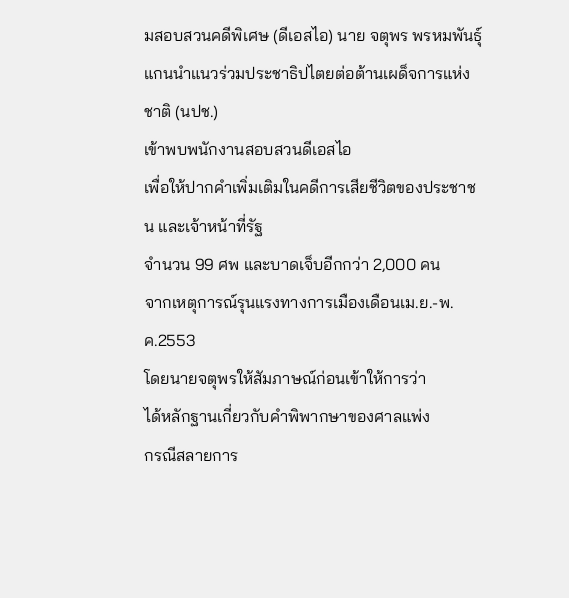มสอบสวนคดีพิเศษ (ดีเอสไอ) นาย จตุพร พรหมพันธุ์
แกนนำแนวร่วมประชาธิปไตยต่อต้านเผด็จการแห่งชาติ (นปช.)
เข้าพบพนักงานสอบสวนดีเอสไอ
เพื่อให้ปากคำเพิ่มเติมในคดีการเสียชีวิตของประชาชน และเจ้าหน้าที่รัฐ
จำนวน 99 ศพ และบาดเจ็บอีกกว่า 2,000 คน
จากเหตุการณ์รุนแรงทางการเมืองเดือนเม.ย.-พ.ค.2553
โดยนายจตุพรให้สัมภาษณ์ก่อนเข้าให้การว่า
ได้หลักฐานเกี่ยวกับคำพิพากษาของศาลแพ่ง
กรณีสลายการ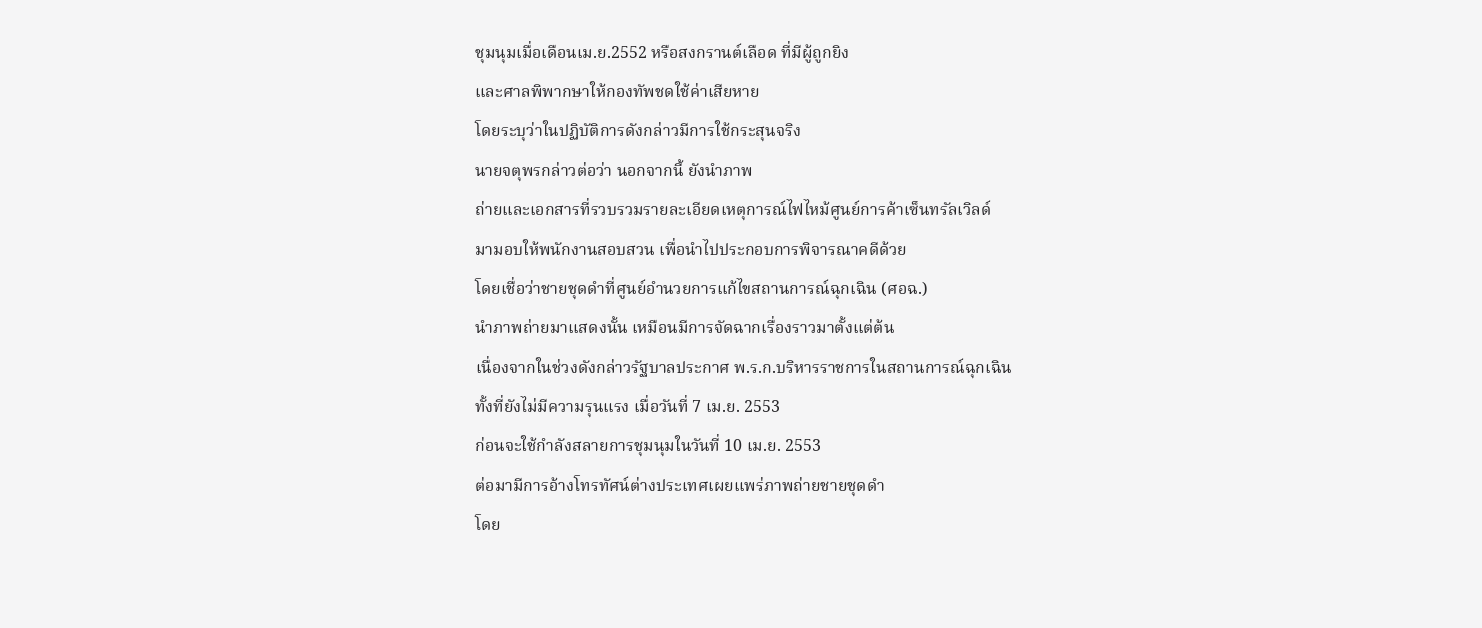ชุมนุมเมื่อเดือนเม.ย.2552 หรือสงกรานต์เลือด ที่มีผู้ถูกยิง
และศาลพิพากษาให้กองทัพชดใช้ค่าเสียหาย
โดยระบุว่าในปฏิบัติการดังกล่าวมีการใช้กระสุนจริง
นายจตุพรกล่าวต่อว่า นอกจากนี้ ยังนำภาพ
ถ่ายและเอกสารที่รวบรวมรายละเอียดเหตุการณ์ไฟไหม้ศูนย์การค้าเซ็นทรัลเวิลด์
มามอบให้พนักงานสอบสวน เพื่อนำไปประกอบการพิจารณาคดีด้วย
โดยเชื่อว่าชายชุดดำที่ศูนย์อำนวยการแก้ไขสถานการณ์ฉุกเฉิน (ศอฉ.)
นำภาพถ่ายมาแสดงนั้น เหมือนมีการจัดฉากเรื่องราวมาตั้งแต่ต้น
เนื่องจากในช่วงดังกล่าวรัฐบาลประกาศ พ.ร.ก.บริหารราชการในสถานการณ์ฉุกเฉิน
ทั้งที่ยังไม่มีความรุนแรง เมื่อวันที่ 7 เม.ย. 2553
ก่อนจะใช้กำลังสลายการชุมนุมในวันที่ 10 เม.ย. 2553
ต่อมามีการอ้างโทรทัศน์ต่างประเทศเผยแพร่ภาพถ่ายชายชุดดำ
โดย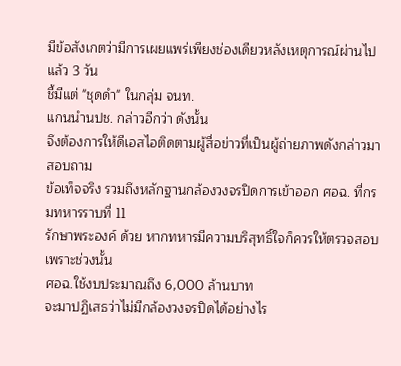มีข้อสังเกตว่ามีการเผยแพร่เพียงช่องเดียวหลังเหตุการณ์ผ่านไปแล้ว 3 วัน
ชี้มีแต่ "ชุดดำ" ในกลุ่ม จนท.
แกนนำนปช. กล่าวอีกว่า ดังนั้น
จึงต้องการให้ดีเอสไอติดตามผู้สื่อข่าวที่เป็นผู้ถ่ายภาพดังกล่าวมาสอบถาม
ข้อเท็จจริง รวมถึงหลักฐานกล้องวงจรปิดการเข้าออก ศอฉ. ที่กรมทหารราบที่ 11
รักษาพระองค์ ด้วย หากทหารมีความบริสุทธิ์ใจก็ควรให้ตรวจสอบ เพราะช่วงนั้น
ศอฉ.ใช้งบประมาณถึง 6,000 ล้านบาท
จะมาปฏิเสธว่าไม่มีกล้องวงจรปิดได้อย่างไร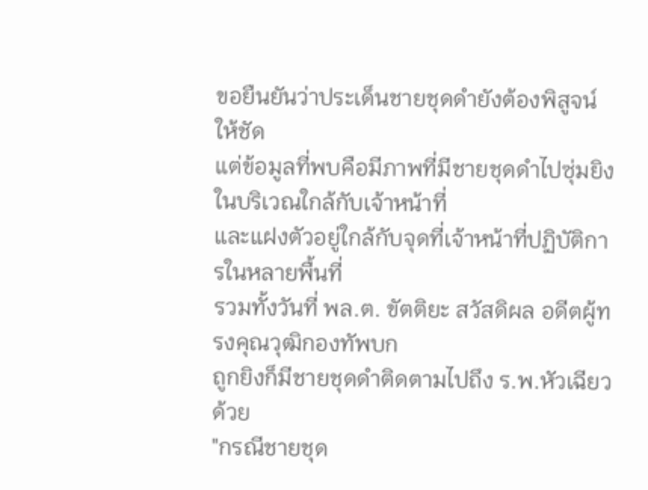ขอยืนยันว่าประเด็นชายชุดดำยังต้องพิสูจน์ให้ชัด
แต่ข้อมูลที่พบคือมีภาพที่มีชายชุดดำไปซุ่มยิงในบริเวณใกล้กับเจ้าหน้าที่
และแฝงตัวอยู่ใกล้กับจุดที่เจ้าหน้าที่ปฏิบัติการในหลายพื้นที่
รวมทั้งวันที่ พล.ต. ขัตติยะ สวัสดิผล อดีตผู้ทรงคุณวุฒิกองทัพบก
ถูกยิงก็มีชายชุดดำติดตามไปถึง ร.พ.หัวเฉียว ด้วย
"กรณีชายชุด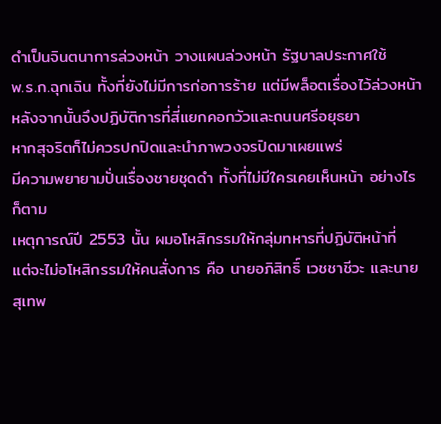ดำเป็นจินตนาการล่วงหน้า วางแผนล่วงหน้า รัฐบาลประกาศใช้
พ.ร.ก.ฉุกเฉิน ทั้งที่ยังไม่มีการก่อการร้าย แต่มีพล็อตเรื่องไว้ล่วงหน้า
หลังจากนั้นจึงปฏิบัติการที่สี่แยกคอกวัวและถนนศรีอยุธยา
หากสุจริตก็ไม่ควรปกปิดและนำภาพวงจรปิดมาเผยแพร่
มีความพยายามปั่นเรื่องชายชุดดำ ทั้งที่ไม่มีใครเคยเห็นหน้า อย่างไรก็ตาม
เหตุการณ์ปี 2553 นั้น ผมอโหสิกรรมให้กลุ่มทหารที่ปฏิบัติหน้าที่
แต่จะไม่อโหสิกรรมให้คนสั่งการ คือ นายอภิสิทธิ์ เวชชาชีวะ และนายสุเทพ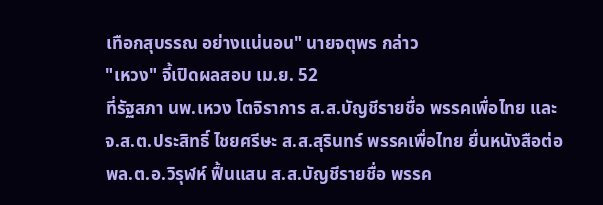เทือกสุบรรณ อย่างแน่นอน" นายจตุพร กล่าว
"เหวง" จี้เปิดผลสอบ เม.ย. 52
ที่รัฐสภา นพ.เหวง โตจิราการ ส.ส.บัญชีรายชื่อ พรรคเพื่อไทย และ
จ.ส.ต.ประสิทธิ์ ไชยศรีษะ ส.ส.สุรินทร์ พรรคเพื่อไทย ยื่นหนังสือต่อ
พล.ต.อ.วิรุฬห์ ฟื้นแสน ส.ส.บัญชีรายชื่อ พรรค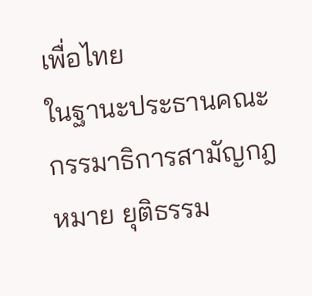เพื่อไทย
ในฐานะประธานคณะกรรมาธิการสามัญกฎหมาย ยุติธรรม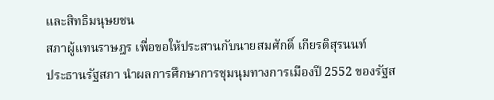และสิทธิมนุษยชน
สภาผู้แทนราษฎร เพื่อขอให้ประสานกับนายสมศักดิ์ เกียรติสุรนนท์
ประธานรัฐสภา นำผลการศึกษาการชุมนุมทางการเมืองปี 2552 ของรัฐส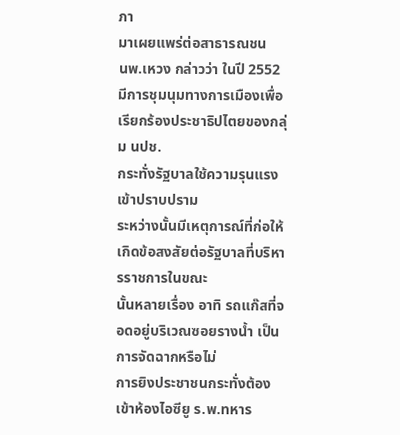ภา
มาเผยแพร่ต่อสาธารณชน
นพ.เหวง กล่าวว่า ในปี 2552
มีการชุมนุมทางการเมืองเพื่อเรียกร้องประชาธิปไตยของกลุ่ม นปช.
กระทั่งรัฐบาลใช้ความรุนแรงเข้าปราบปราม
ระหว่างนั้นมีเหตุการณ์ที่ก่อให้เกิดข้อสงสัยต่อรัฐบาลที่บริหารราชการในขณะ
นั้นหลายเรื่อง อาทิ รถแก๊สที่จอดอยู่บริเวณซอยรางน้ำ เป็นการจัดฉากหรือไม่
การยิงประชาชนกระทั่งต้องเข้าห้องไอซียู ร.พ.ทหาร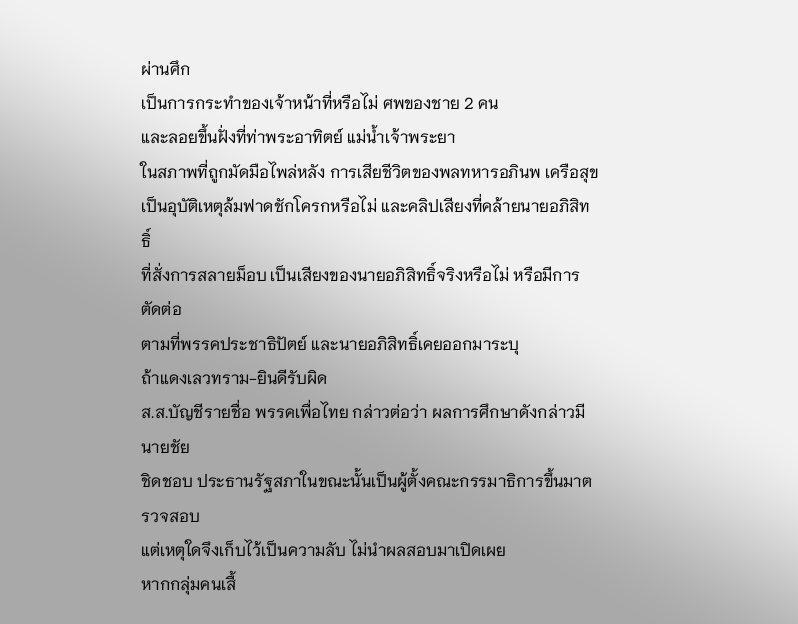ผ่านศึก
เป็นการกระทำของเจ้าหน้าที่หรือไม่ ศพของชาย 2 คน
และลอยขึ้นฝั่งที่ท่าพระอาทิตย์ แม่น้ำเจ้าพระยา
ในสภาพที่ถูกมัดมือไพล่หลัง การเสียชีวิตของพลทหารอภินพ เครือสุข
เป็นอุบัติเหตุล้มฟาดชักโครกหรือไม่ และคลิปเสียงที่คล้ายนายอภิสิทธิ์
ที่สั่งการสลายม็อบ เป็นเสียงของนายอภิสิทธิ์จริงหรือไม่ หรือมีการตัดต่อ
ตามที่พรรคประชาธิปัตย์ และนายอภิสิทธิ์เคยออกมาระบุ
ถ้าแดงเลวทราม-ยินดีรับผิด
ส.ส.บัญชีรายชื่อ พรรคเพื่อไทย กล่าวต่อว่า ผลการศึกษาดังกล่าวมีนายชัย
ชิดชอบ ประธานรัฐสภาในขณะนั้นเป็นผู้ตั้งคณะกรรมาธิการขึ้นมาตรวจสอบ
แต่เหตุใดจึงเก็บไว้เป็นความลับ ไม่นำผลสอบมาเปิดเผย
หากกลุ่มคนเสื้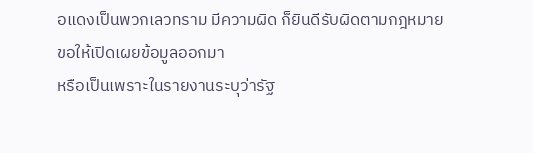อแดงเป็นพวกเลวทราม มีความผิด ก็ยินดีรับผิดตามกฎหมาย
ขอให้เปิดเผยข้อมูลออกมา
หรือเป็นเพราะในรายงานระบุว่ารัฐ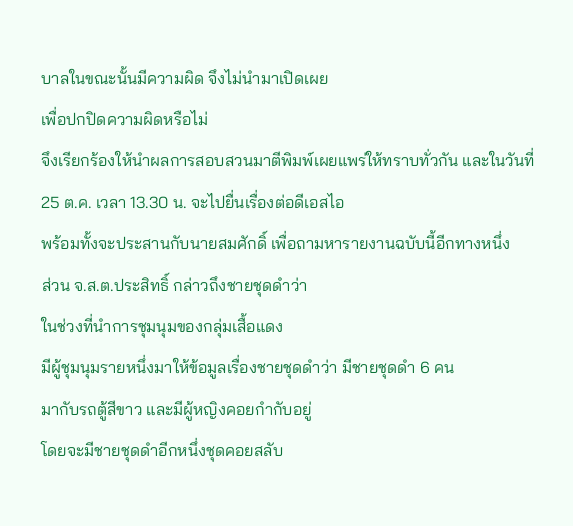บาลในขณะนั้นมีความผิด จึงไม่นำมาเปิดเผย
เพื่อปกปิดความผิดหรือไม่
จึงเรียกร้องให้นำผลการสอบสวนมาตีพิมพ์เผยแพร่ให้ทราบทั่วกัน และในวันที่
25 ต.ค. เวลา 13.30 น. จะไปยื่นเรื่องต่อดีเอสไอ
พร้อมทั้งจะประสานกับนายสมศักดิ์ เพื่อถามหารายงานฉบับนี้อีกทางหนึ่ง
ส่วน จ.ส.ต.ประสิทธิ์ กล่าวถึงชายชุดดำว่า
ในช่วงที่นำการชุมนุมของกลุ่มเสื้อแดง
มีผู้ชุมนุมรายหนึ่งมาให้ข้อมูลเรื่องชายชุดดำว่า มีชายชุดดำ 6 คน
มากับรถตู้สีขาว และมีผู้หญิงคอยกำกับอยู่
โดยจะมีชายชุดดำอีกหนึ่งชุดคอยสลับ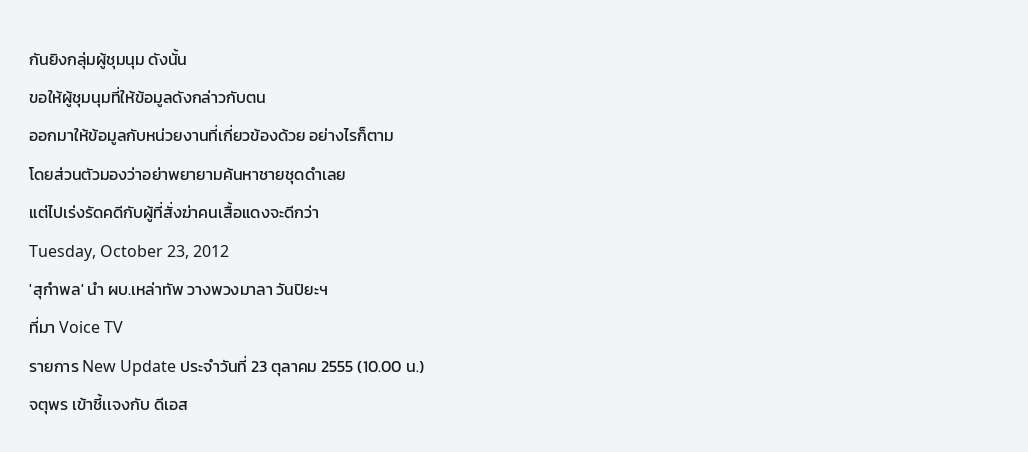กันยิงกลุ่มผู้ชุมนุม ดังนั้น
ขอให้ผู้ชุมนุมที่ให้ข้อมูลดังกล่าวกับตน
ออกมาให้ข้อมูลกับหน่วยงานที่เกี่ยวข้องด้วย อย่างไรก็ตาม
โดยส่วนตัวมองว่าอย่าพยายามค้นหาชายชุดดำเลย
แต่ไปเร่งรัดคดีกับผู้ที่สั่งฆ่าคนเสื้อแดงจะดีกว่า
Tuesday, October 23, 2012
'สุกำพล' นำ ผบ.เหล่าทัพ วางพวงมาลา วันปิยะฯ
ที่มา Voice TV
รายการ New Update ประจำวันที่ 23 ตุลาคม 2555 (10.00 น.)
จตุพร เข้าชี้เเจงกับ ดีเอส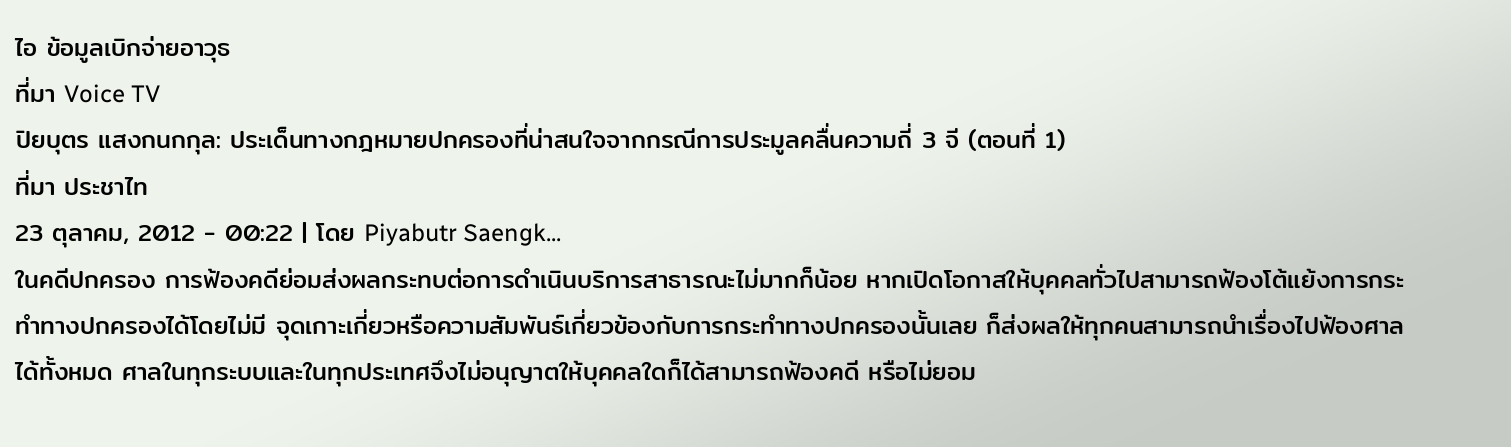ไอ ข้อมูลเบิกจ่ายอาวุธ
ที่มา Voice TV
ปิยบุตร แสงกนกกุล: ประเด็นทางกฎหมายปกครองที่น่าสนใจจากกรณีการประมูลคลื่นความถี่ 3 จี (ตอนที่ 1)
ที่มา ประชาไท
23 ตุลาคม, 2012 - 00:22 | โดย Piyabutr Saengk...
ในคดีปกครอง การฟ้องคดีย่อมส่งผลกระทบต่อการดำเนินบริการสาธารณะไม่มากก็น้อย หากเปิดโอกาสให้บุคคลทั่วไปสามารถฟ้องโต้แย้งการกระทำทางปกครองได้โดยไม่มี จุดเกาะเกี่ยวหรือความสัมพันธ์เกี่ยวข้องกับการกระทำทางปกครองนั้นเลย ก็ส่งผลให้ทุกคนสามารถนำเรื่องไปฟ้องศาลได้ทั้งหมด ศาลในทุกระบบและในทุกประเทศจึงไม่อนุญาตให้บุคคลใดก็ได้สามารถฟ้องคดี หรือไม่ยอม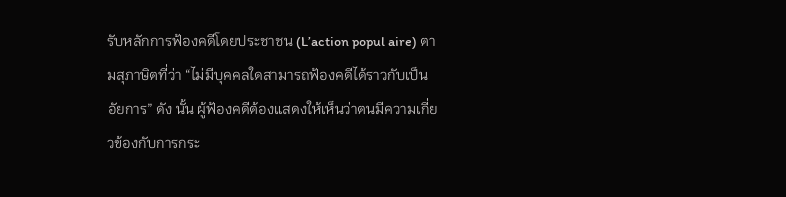รับหลักการฟ้องคดีโดยประชาชน (L’action popul aire) ตามสุภาษิตที่ว่า “ไม่มีบุคคลใดสามารถฟ้องคดีได้ราวกับเป็นอัยการ” ดัง นั้น ผู้ฟ้องคดีต้องแสดงให้เห็นว่าตนมีความเกี่ยวข้องกับการกระ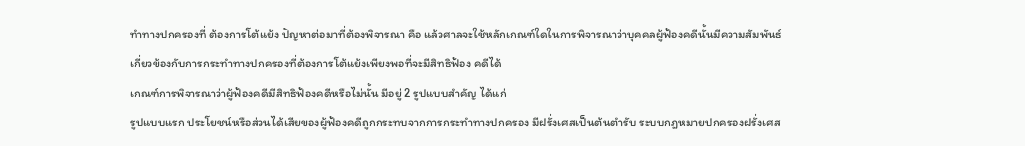ทำทางปกครองที่ ต้องการโต้แย้ง ปัญหาต่อมาที่ต้องพิจารณา คือ แล้วศาลจะใช้หลักเกณฑ์ใดในการพิจารณาว่าบุคคลผู้ฟ้องคดีนั้นมีความสัมพันธ์ เกี่ยวข้องกับการกระทำทางปกครองที่ต้องการโต้แย้งเพียงพอที่จะมีสิทธิฟ้อง คดีได้
เกณฑ์การพิจารณาว่าผู้ฟ้องคดีมีสิทธิฟ้องคดีหรือไม่นั้น มีอยู่ 2 รูปแบบสำคัญ ได้แก่
รูปแบบแรก ประโยชน์หรือส่วนได้เสียของผู้ฟ้องคดีถูกกระทบจากการกระทำทางปกครอง มีฝรั่งเศสเป็นต้นตำรับ ระบบกฎหมายปกครองฝรั่งเศส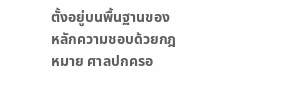ตั้งอยู่บนพื้นฐานของหลักความชอบด้วยกฎหมาย ศาลปกครอ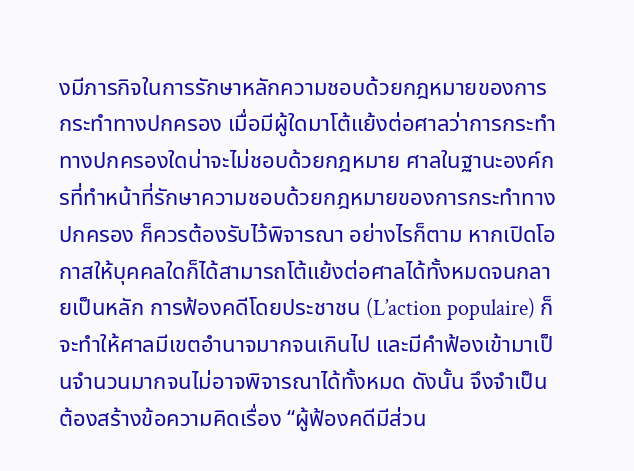งมีภารกิจในการรักษาหลักความชอบด้วยกฎหมายของการกระทำทางปกครอง เมื่อมีผู้ใดมาโต้แย้งต่อศาลว่าการกระทำทางปกครองใดน่าจะไม่ชอบด้วยกฎหมาย ศาลในฐานะองค์กรที่ทำหน้าที่รักษาความชอบด้วยกฎหมายของการกระทำทางปกครอง ก็ควรต้องรับไว้พิจารณา อย่างไรก็ตาม หากเปิดโอกาสให้บุคคลใดก็ได้สามารถโต้แย้งต่อศาลได้ทั้งหมดจนกลายเป็นหลัก การฟ้องคดีโดยประชาชน (L’action populaire) ก็จะทำให้ศาลมีเขตอำนาจมากจนเกินไป และมีคำฟ้องเข้ามาเป็นจำนวนมากจนไม่อาจพิจารณาได้ทั้งหมด ดังนั้น จึงจำเป็นต้องสร้างข้อความคิดเรื่อง “ผู้ฟ้องคดีมีส่วน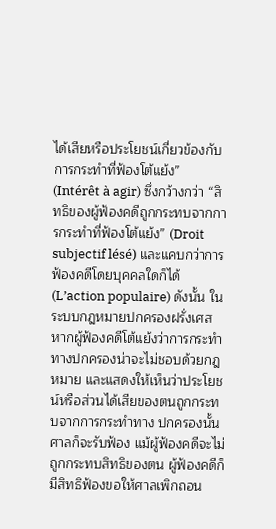ได้เสียหรือประโยชน์เกี่ยวข้องกับการกระทำที่ฟ้องโต้แย้ง” (Intérêt à agir) ซึ่งกว้างกว่า “สิทธิของผู้ฟ้องคดีถูกกระทบจากการกระทำที่ฟ้องโต้แย้ง” (Droit subjectif lésé) และแคบกว่าการฟ้องคดีโดยบุคคลใดก็ได้ (L’action populaire) ดังนั้น ในระบบกฎหมายปกครองฝรั่งเศส หากผู้ฟ้องคดีโต้แย้งว่าการกระทำทางปกครองน่าจะไม่ชอบด้วยกฎหมาย และแสดงให้เห็นว่าประโยชน์หรือส่วนได้เสียของตนถูกกระทบจากการกระทำทาง ปกครองนั้น ศาลก็จะรับฟ้อง แม้ผู้ฟ้องคดีจะไม่ถูกกระทบสิทธิของตน ผู้ฟ้องคดีก็มีสิทธิฟ้องขอให้ศาลเพิกถอน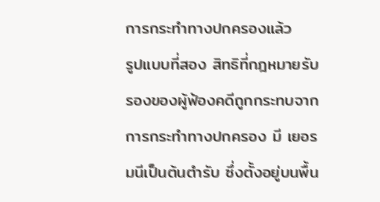การกระทำทางปกครองแล้ว
รูปแบบที่สอง สิทธิที่กฎหมายรับรองของผู้ฟ้องคดีถูกกระทบจากการกระทำทางปกครอง มี เยอรมนีเป็นต้นตำรับ ซึ่งตั้งอยู่บนพื้น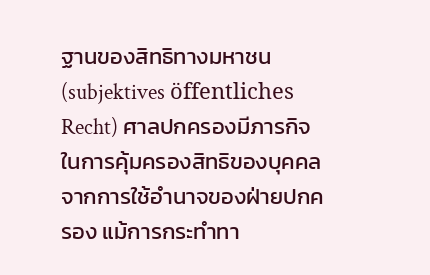ฐานของสิทธิทางมหาชน (subjektives öffentliches Recht) ศาลปกครองมีภารกิจในการคุ้มครองสิทธิของบุคคลจากการใช้อำนาจของฝ่ายปกครอง แม้การกระทำทา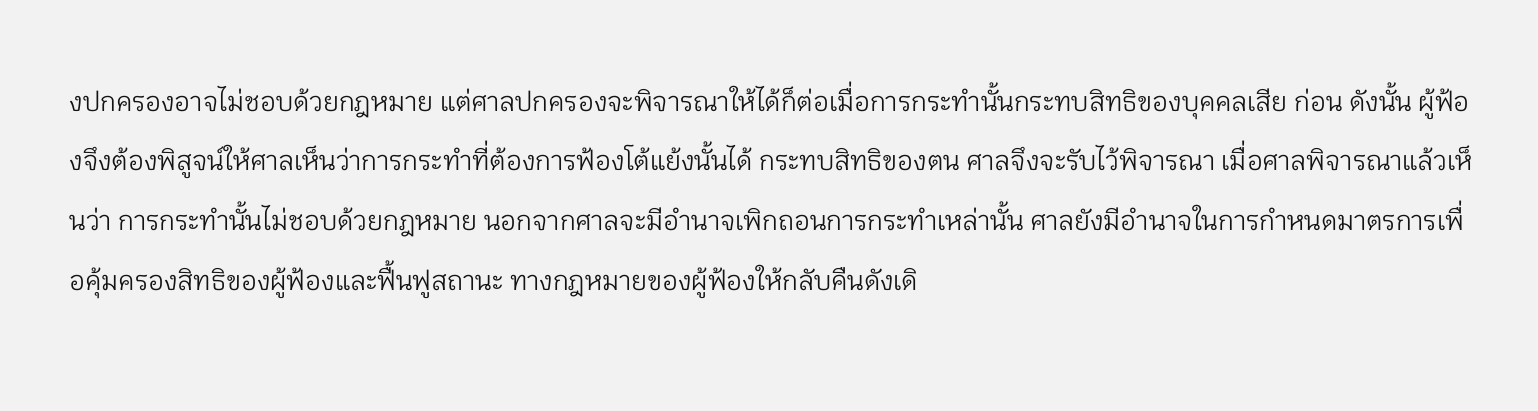งปกครองอาจไม่ชอบด้วยกฎหมาย แต่ศาลปกครองจะพิจารณาให้ได้ก็ต่อเมื่อการกระทำนั้นกระทบสิทธิของบุคคลเสีย ก่อน ดังนั้น ผู้ฟ้องจึงต้องพิสูจน์ให้ศาลเห็นว่าการกระทำที่ต้องการฟ้องโต้แย้งนั้นได้ กระทบสิทธิของตน ศาลจึงจะรับไว้พิจารณา เมื่อศาลพิจารณาแล้วเห็นว่า การกระทำนั้นไม่ชอบด้วยกฎหมาย นอกจากศาลจะมีอำนาจเพิกถอนการกระทำเหล่านั้น ศาลยังมีอำนาจในการกำหนดมาตรการเพื่อคุ้มครองสิทธิของผู้ฟ้องและฟื้นฟูสถานะ ทางกฎหมายของผู้ฟ้องให้กลับคืนดังเดิ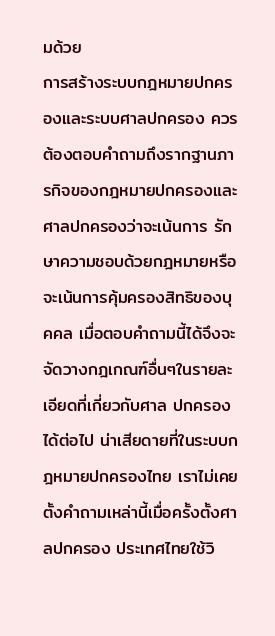มด้วย
การสร้างระบบกฎหมายปกครองและระบบศาลปกครอง ควรต้องตอบคำถามถึงรากฐานภารกิจของกฎหมายปกครองและศาลปกครองว่าจะเน้นการ รักษาความชอบด้วยกฎหมายหรือจะเน้นการคุ้มครองสิทธิของบุคคล เมื่อตอบคำถามนี้ได้จึงจะจัดวางกฎเกณฑ์อื่นๆในรายละเอียดที่เกี่ยวกับศาล ปกครองได้ต่อไป น่าเสียดายที่ในระบบกฎหมายปกครองไทย เราไม่เคยตั้งคำถามเหล่านี้เมื่อครั้งตั้งศาลปกครอง ประเทศไทยใช้วิ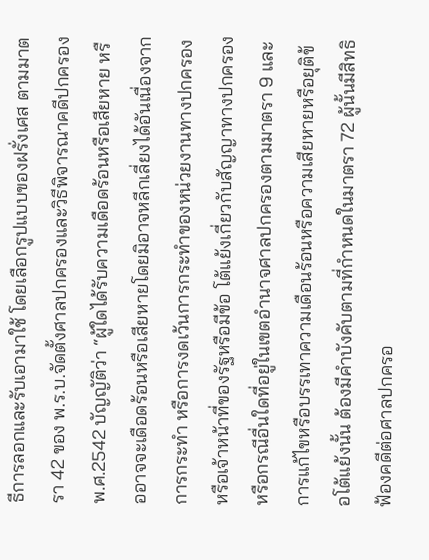ธีการลอกและรับเอามาใช้ โดยเลือกรูปแบบของฝรั่งเศส ตามมาตรา 42 ของ พ.ร.บ.จัดตั้งศาลปกครองและวิธีพิจารณาคดีปกครอง พ.ศ.2542 บัญญัติว่า “ผู้ใดได้รับความเดือดร้อนหรือเสียหาย หรืออาจจะเดือดร้อนหรือเสียหายโดยมิอาจหลีกเลี่ยงได้อันเนื่องจากการกระทำ หรือการงดเว้นการกระทำของหน่วยงานทางปกครองหรือเจ้าหน้าที่ของรัฐหรือมีข้อ โต้แย้งเกี่ยวกับสัญญาทางปกครอง หรือกรณีอื่นใดที่อยู่ในเขตอำนาจศาลปกครองตามมาตรา 9 และการแก้ไขหรือบรรเทาความเดือนร้อนหรือความเสียหายหรือยุติข้อโต้แย้งนั้น ต้องมีคำบังคับตามที่กำหนดในมาตรา 72 ผู้นั้นมีสิทธิฟ้องคดีต่อศาลปกครอ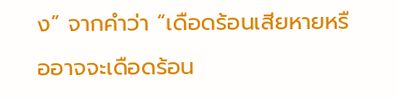ง” จากคำว่า “เดือดร้อนเสียหายหรืออาจจะเดือดร้อน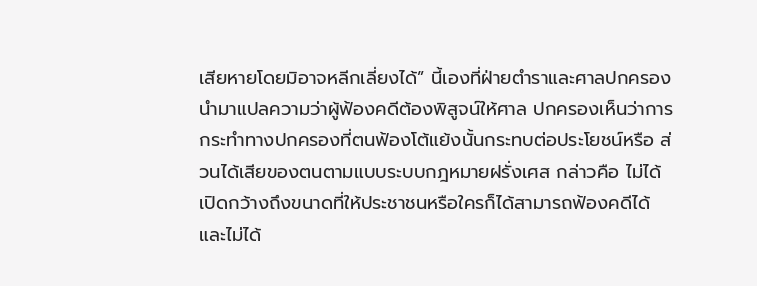เสียหายโดยมิอาจหลีกเลี่ยงได้” นี้เองที่ฝ่ายตำราและศาลปกครองนำมาแปลความว่าผู้ฟ้องคดีต้องพิสูจน์ให้ศาล ปกครองเห็นว่าการกระทำทางปกครองที่ตนฟ้องโต้แย้งนั้นกระทบต่อประโยชน์หรือ ส่วนได้เสียของตนตามแบบระบบกฎหมายฝรั่งเศส กล่าวคือ ไม่ได้เปิดกว้างถึงขนาดที่ให้ประชาชนหรือใครก็ได้สามารถฟ้องคดีได้ และไม่ได้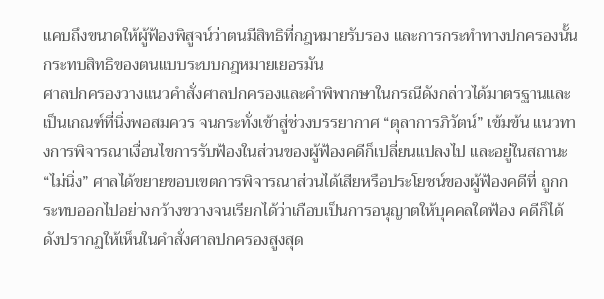แคบถึงขนาดให้ผู้ฟ้องพิสูจน์ว่าตนมีสิทธิที่กฎหมายรับรอง และการกระทำทางปกครองนั้นกระทบสิทธิของตนแบบระบบกฎหมายเยอรมัน
ศาลปกครองวางแนวคำสั่งศาลปกครองและคำพิพากษาในกรณีดังกล่าวได้มาตรฐานและ เป็นเกณฑ์ที่นิ่งพอสมควร จนกระทั่งเข้าสู่ช่วงบรรยากาศ “ตุลาการภิวัตน์” เข้มข้น แนวทางการพิจารณาเงื่อนไขการรับฟ้องในส่วนของผู้ฟ้องคดีก็เปลี่ยนแปลงไป และอยู่ในสถานะ “ไม่นิ่ง” ศาลได้ขยายขอบเขตการพิจารณาส่วนได้เสียหรือประโยชน์ของผู้ฟ้องคดีที่ ถูกกระทบออกไปอย่างกว้างขวางจนเรียกได้ว่าเกือบเป็นการอนุญาตให้บุคคลใดฟ้อง คดีก็ได้ ดังปรากฏให้เห็นในคำสั่งศาลปกครองสูงสุด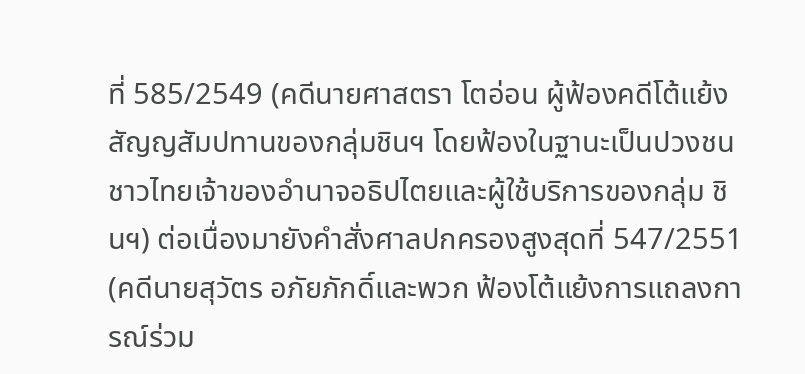ที่ 585/2549 (คดีนายศาสตรา โตอ่อน ผู้ฟ้องคดีโต้แย้งสัญญสัมปทานของกลุ่มชินฯ โดยฟ้องในฐานะเป็นปวงชนชาวไทยเจ้าของอำนาจอธิปไตยและผู้ใช้บริการของกลุ่ม ชินฯ) ต่อเนื่องมายังคำสั่งศาลปกครองสูงสุดที่ 547/2551 (คดีนายสุวัตร อภัยภักดิ์และพวก ฟ้องโต้แย้งการแถลงการณ์ร่วม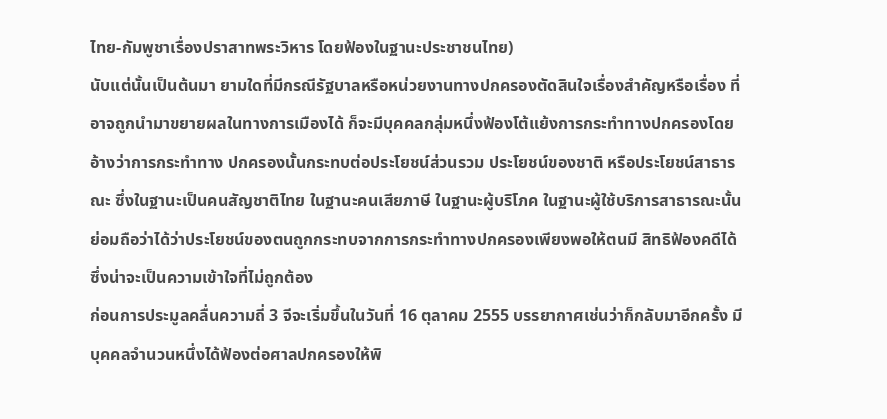ไทย-กัมพูชาเรื่องปราสาทพระวิหาร โดยฟ้องในฐานะประชาชนไทย)
นับแต่นั้นเป็นต้นมา ยามใดที่มีกรณีรัฐบาลหรือหน่วยงานทางปกครองตัดสินใจเรื่องสำคัญหรือเรื่อง ที่อาจถูกนำมาขยายผลในทางการเมืองได้ ก็จะมีบุคคลกลุ่มหนึ่งฟ้องโต้แย้งการกระทำทางปกครองโดยอ้างว่าการกระทำทาง ปกครองนั้นกระทบต่อประโยชน์ส่วนรวม ประโยชน์ของชาติ หรือประโยชน์สาธารณะ ซึ่งในฐานะเป็นคนสัญชาติไทย ในฐานะคนเสียภาษี ในฐานะผู้บริโภค ในฐานะผู้ใช้บริการสาธารณะนั้น ย่อมถือว่าได้ว่าประโยชน์ของตนถูกกระทบจากการกระทำทางปกครองเพียงพอให้ตนมี สิทธิฟ้องคดีได้ ซึ่งน่าจะเป็นความเข้าใจที่ไม่ถูกต้อง
ก่อนการประมูลคลื่นความถี่ 3 จีจะเริ่มขึ้นในวันที่ 16 ตุลาคม 2555 บรรยากาศเช่นว่าก็กลับมาอีกครั้ง มีบุคคลจำนวนหนึ่งได้ฟ้องต่อศาลปกครองให้พิ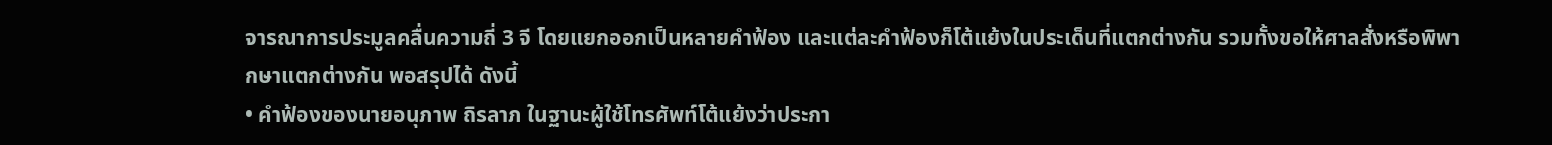จารณาการประมูลคลื่นความถี่ 3 จี โดยแยกออกเป็นหลายคำฟ้อง และแต่ละคำฟ้องก็โต้แย้งในประเด็นที่แตกต่างกัน รวมทั้งขอให้ศาลสั่งหรือพิพากษาแตกต่างกัน พอสรุปได้ ดังนี้
• คำฟ้องของนายอนุภาพ ถิรลาภ ในฐานะผู้ใช้โทรศัพท์โต้แย้งว่าประกา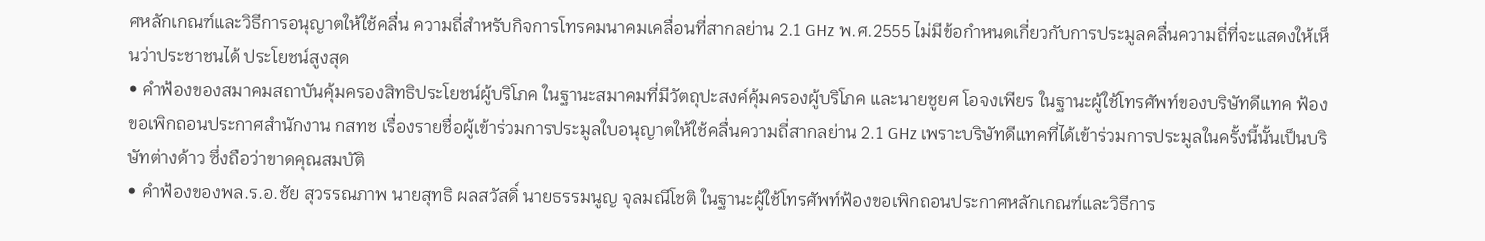ศหลักเกณฑ์และวิธีการอนุญาตให้ใช้คลื่น ความถี่สำหรับกิจการโทรคมนาคมเคลื่อนที่สากลย่าน 2.1 GHz พ.ศ.2555 ไม่มีข้อกำหนดเกี่ยวกับการประมูลคลื่นความถี่ที่จะแสดงให้เห็นว่าประชาชนได้ ประโยชน์สูงสุด
• คำฟ้องของสมาคมสถาบันคุ้มครองสิทธิประโยชน์ผู้บริโภค ในฐานะสมาคมที่มีวัตถุปะสงค์คุ้มครองผู้บริโภค และนายชูยศ โอจงเพียร ในฐานะผู้ใช้โทรศัพท์ของบริษัทดีแทค ฟ้องขอเพิกถอนประกาศสำนักงาน กสทช เรื่องรายชื่อผู้เข้าร่วมการประมูลใบอนุญาตให้ใช้คลื่นความถี่สากลย่าน 2.1 GHz เพราะบริษัทดีแทคที่ได้เข้าร่วมการประมูลในครั้งนี้นั้นเป็นบริษัทต่างด้าว ซึ่งถือว่าขาดคุณสมบัติ
• คำฟ้องของพล.ร.อ.ชัย สุวรรณภาพ นายสุทธิ ผลสวัสดิ์ นายธรรมนูญ จุลมณีโชติ ในฐานะผู้ใช้โทรศัพท์ฟ้องขอเพิกถอนประกาศหลักเกณฑ์และวิธีการ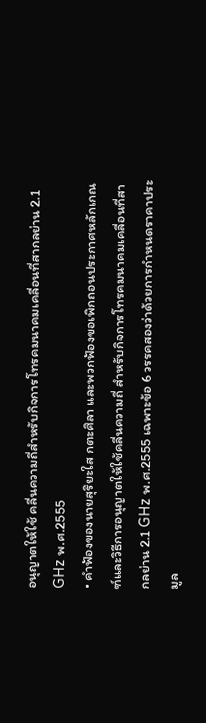อนุญาตให้ใช้ คลื่นความถี่สำหรับกิจการโทรคมนาคมเคลื่อนที่สากลย่าน 2.1 GHz พ.ศ.2555
• คำฟ้องของนายสุริยะใส กตะศิลา และพวกฟ้องขอเพิกถอนประกาศหลักเกณฑ์และวิธีการอนุญาตให้ใช้คลื่นความถี่ สำหรับกิจการโทรคมนาคมเคลื่อนที่สากลย่าน 2.1 GHz พ.ศ.2555 เฉพาะข้อ 6 วรรคสองว่าด้วยการกำหนดราคาประมูล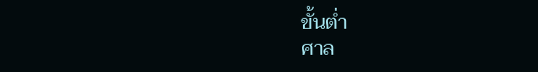ขั้นต่ำ
ศาล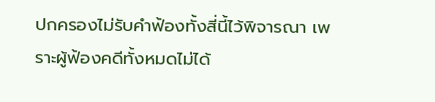ปกครองไม่รับคำฟ้องทั้งสี่นี้ไว้พิจารณา เพราะผู้ฟ้องคดีทั้งหมดไม่ได้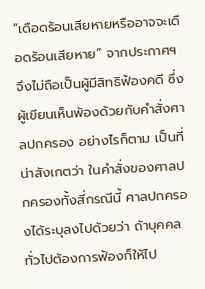“เดือดร้อนเสียหายหรืออาจจะเดือดร้อนเสียหาย” จากประกาศฯ จึงไม่ถือเป็นผู้มีสิทธิฟ้องคดี ซึ่งผู้เขียนเห็นพ้องด้วยกับคำสั่งศาลปกครอง อย่างไรก็ตาม เป็นที่น่าสังเกตว่า ในคำสั่งของศาลปกครองทั้งสี่กรณีนี้ ศาลปกครองได้ระบุลงไปด้วยว่า ถ้าบุคคลทั่วไปต้องการฟ้องก็ให้ไป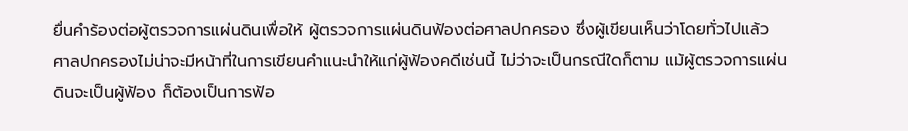ยื่นคำร้องต่อผู้ตรวจการแผ่นดินเพื่อให้ ผู้ตรวจการแผ่นดินฟ้องต่อศาลปกครอง ซึ่งผู้เขียนเห็นว่าโดยทั่วไปแล้ว ศาลปกครองไม่น่าจะมีหน้าที่ในการเขียนคำแนะนำให้แก่ผู้ฟ้องคดีเช่นนี้ ไม่ว่าจะเป็นกรณีใดก็ตาม แม้ผู้ตรวจการแผ่นดินจะเป็นผู้ฟ้อง ก็ต้องเป็นการฟ้อ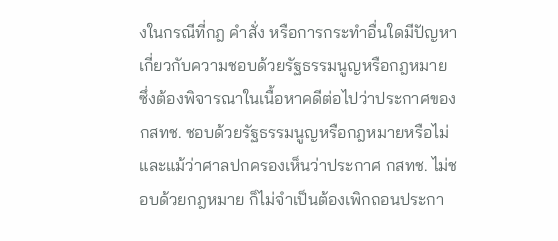งในกรณีที่กฎ คำสั่ง หรือการกระทำอื่นใดมีปัญหาเกี่ยวกับความชอบด้วยรัฐธรรมนูญหรือกฎหมาย ซึ่งต้องพิจารณาในเนื้อหาคดีต่อไปว่าประกาศของ กสทช. ชอบด้วยรัฐธรรมนูญหรือกฎหมายหรือไม่ และแม้ว่าศาลปกครองเห็นว่าประกาศ กสทช. ไม่ชอบด้วยกฎหมาย ก็ไม่จำเป็นต้องเพิกถอนประกา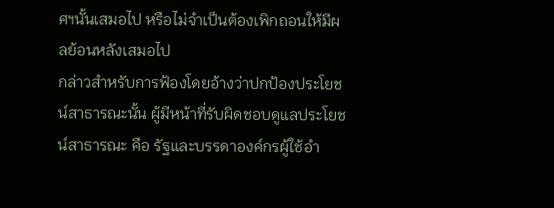ศฯนั้นเสมอไป หรือไม่จำเป็นต้องเพิกถอนให้มีผลย้อนหลังเสมอไป
กล่าวสำหรับการฟ้องโดยอ้างว่าปกป้องประโยชน์สาธารณะนั้น ผู้มีหน้าที่รับผิดชอบดูแลประโยชน์สาธารณะ คือ รัฐและบรรดาองค์กรผู้ใช้อำ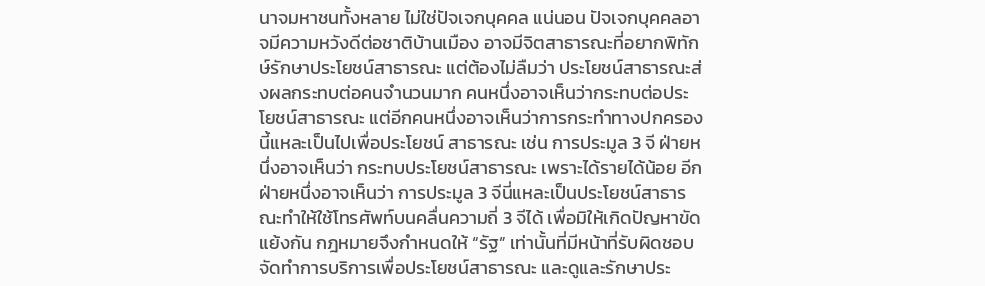นาจมหาชนทั้งหลาย ไม่ใช่ปัจเจกบุคคล แน่นอน ปัจเจกบุคคลอาจมีความหวังดีต่อชาติบ้านเมือง อาจมีจิตสาธารณะที่อยากพิทักษ์รักษาประโยชน์สาธารณะ แต่ต้องไม่ลืมว่า ประโยชน์สาธารณะส่งผลกระทบต่อคนจำนวนมาก คนหนึ่งอาจเห็นว่ากระทบต่อประโยชน์สาธารณะ แต่อีกคนหนึ่งอาจเห็นว่าการกระทำทางปกครองนี้แหละเป็นไปเพื่อประโยชน์ สาธารณะ เช่น การประมูล 3 จี ฝ่ายหนึ่งอาจเห็นว่า กระทบประโยชน์สาธารณะ เพราะได้รายได้น้อย อีกฝ่ายหนึ่งอาจเห็นว่า การประมูล 3 จีนี่แหละเป็นประโยชน์สาธารณะทำให้ใช้โทรศัพท์บนคลื่นความถี่ 3 จีได้ เพื่อมิให้เกิดปัญหาขัดแย้งกัน กฎหมายจึงกำหนดให้ “รัฐ” เท่านั้นที่มีหน้าที่รับผิดชอบจัดทำการบริการเพื่อประโยชน์สาธารณะ และดูและรักษาประ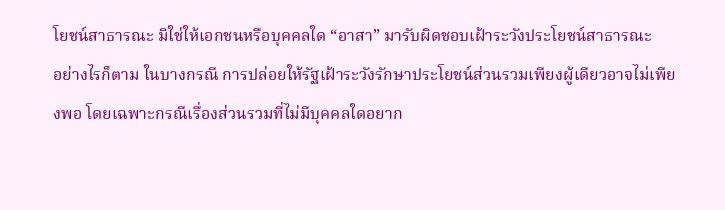โยชน์สาธารณะ มิใช่ให้เอกชนหรือบุคคลใด “อาสา” มารับผิดชอบเฝ้าระวังประโยชน์สาธารณะ
อย่างไรก็ตาม ในบางกรณี การปล่อยให้รัฐเฝ้าระวังรักษาประโยชน์ส่วนรวมเพียงผู้เดียวอาจไม่เพียงพอ โดยเฉพาะกรณีเรื่องส่วนรวมที่ไม่มีบุคคลใดอยาก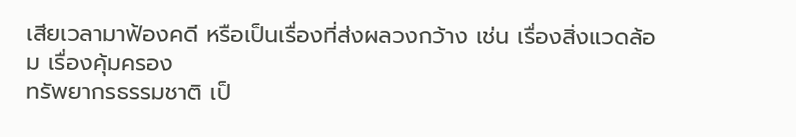เสียเวลามาฟ้องคดี หรือเป็นเรื่องที่ส่งผลวงกว้าง เช่น เรื่องสิ่งแวดล้อม เรื่องคุ้มครอง
ทรัพยากรธรรมชาติ เป็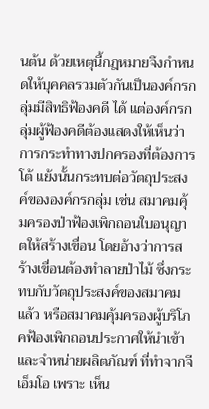นต้น ด้วยเหตุนี้กฎหมายจึงกำหนดให้บุคคลรวมตัวกันเป็นองค์กรกลุ่มมีสิทธิฟ้องคดี ได้ แต่องค์กรกลุ่มผู้ฟ้องคดีต้องแสดงให้เห็นว่าการกระทำทางปกครองที่ต้องการโต้ แย้งนั้นกระทบต่อวัตถุประสงค์ขององค์กรกลุ่ม เช่น สมาคมคุ้มครองป่าฟ้องเพิกถอนใบอนุญาตให้สร้างเขื่อน โดยอ้างว่าการสร้างเขื่อนต้องทำลายป่าไม้ ซึ่งกระทบกับวัตถุประสงค์ของสมาคมแล้ว หรือสมาคมคุ้มครองผู้บริโภคฟ้องเพิกถอนประกาศให้นำเข้าและจำหน่ายผลิตภัณฑ์ ที่ทำจากจีเอ็มโอ เพราะ เห็น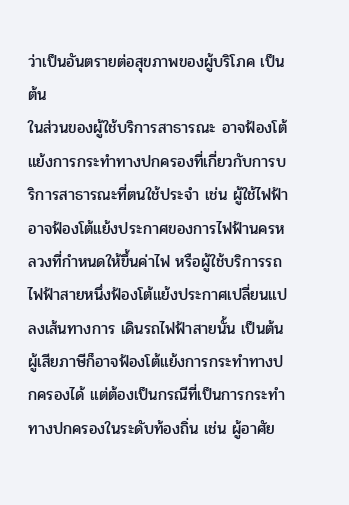ว่าเป็นอันตรายต่อสุขภาพของผู้บริโภค เป็นต้น
ในส่วนของผู้ใช้บริการสาธารณะ อาจฟ้องโต้แย้งการกระทำทางปกครองที่เกี่ยวกับการบริการสาธารณะที่ตนใช้ประจำ เช่น ผู้ใช้ไฟฟ้าอาจฟ้องโต้แย้งประกาศของการไฟฟ้านครหลวงที่กำหนดให้ขึ้นค่าไฟ หรือผู้ใช้บริการรถไฟฟ้าสายหนึ่งฟ้องโต้แย้งประกาศเปลี่ยนแปลงเส้นทางการ เดินรถไฟฟ้าสายนั้น เป็นต้น ผู้เสียภาษีก็อาจฟ้องโต้แย้งการกระทำทางปกครองได้ แต่ต้องเป็นกรณีที่เป็นการกระทำทางปกครองในระดับท้องถิ่น เช่น ผู้อาศัย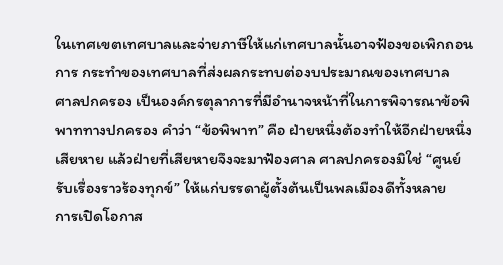ในเทศเขตเทศบาลและจ่ายภาษีให้แก่เทศบาลนั้นอาจฟ้องขอเพิกถอนการ กระทำของเทศบาลที่ส่งผลกระทบต่องบประมาณของเทศบาล
ศาลปกครอง เป็นองค์กรตุลาการที่มีอำนาจหน้าที่ในการพิจารณาข้อพิพาททางปกครอง คำว่า “ข้อพิพาท” คือ ฝ่ายหนึ่งต้องทำให้อีกฝ่ายหนึ่งเสียหาย แล้วฝ่ายที่เสียหายจึงจะมาฟ้องศาล ศาลปกครองมิใช่ “ศูนย์รับเรื่องราวร้องทุกข์” ให้แก่บรรดาผู้ตั้งต้นเป็นพลเมืองดีทั้งหลาย
การเปิดโอกาส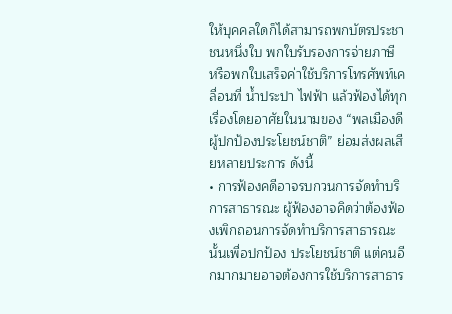ให้บุคคลใดก็ได้สามารถพกบัตรประชาชนหนึ่งใบ พกใบรับรองการจ่ายภาษี หรือพกใบเสร็จค่าใช้บริการโทรศัพท์เคลื่อนที่ น้ำประปา ไฟฟ้า แล้วฟ้องได้ทุกเรื่องโดยอาศัยในนามของ “พลเมืองดีผู้ปกป้องประโยชน์ชาติ” ย่อมส่งผลเสียหลายประการ ดังนี้
• การฟ้องคดีอาจรบกวนการจัดทำบริการสาธารณะ ผู้ฟ้องอาจคิดว่าต้องฟ้องเพิกถอนการจัดทำบริการสาธารณะนั้นเพื่อปกป้อง ประโยชน์ชาติ แต่คนอีกมากมายอาจต้องการใช้บริการสาธาร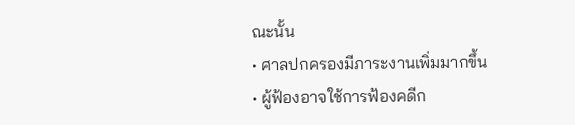ณะนั้น
• ศาลปกครองมีภาระงานเพิ่มมากขึ้น
• ผู้ฟ้องอาจใช้การฟ้องคดีก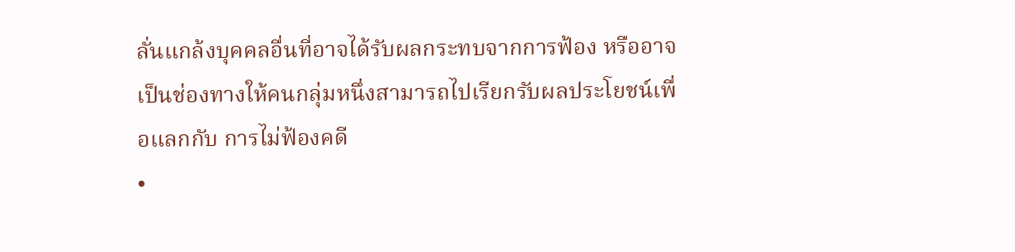ลั่นแกล้งบุคคลอื่นที่อาจได้รับผลกระทบจากการฟ้อง หรืออาจเป็นช่องทางให้คนกลุ่มหนึ่งสามารถไปเรียกรับผลประโยชน์เพื่อแลกกับ การไม่ฟ้องคดี
•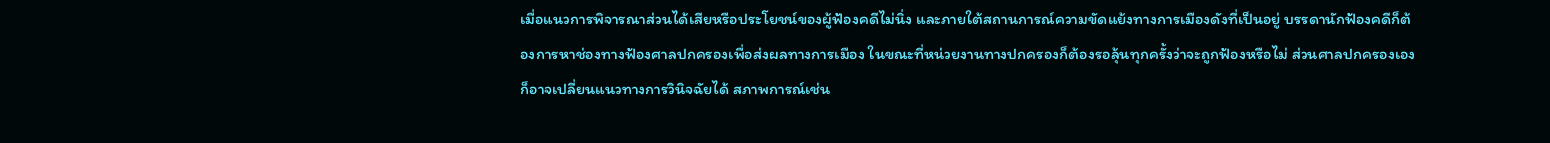เมื่อแนวการพิจารณาส่วนได้เสียหรือประโยชน์ของผู้ฟ้องคดีไม่นิ่ง และภายใต้สถานการณ์ความขัดแย้งทางการเมืองดังที่เป็นอยู่ บรรดานักฟ้องคดีก็ต้องการหาช่องทางฟ้องศาลปกครองเพื่อส่งผลทางการเมือง ในขณะที่หน่วยงานทางปกครองก็ต้องรอลุ้นทุกครั้งว่าจะถูกฟ้องหรือไม่ ส่วนศาลปกครองเองก็อาจเปลี่ยนแนวทางการวินิจฉัยได้ สภาพการณ์เช่น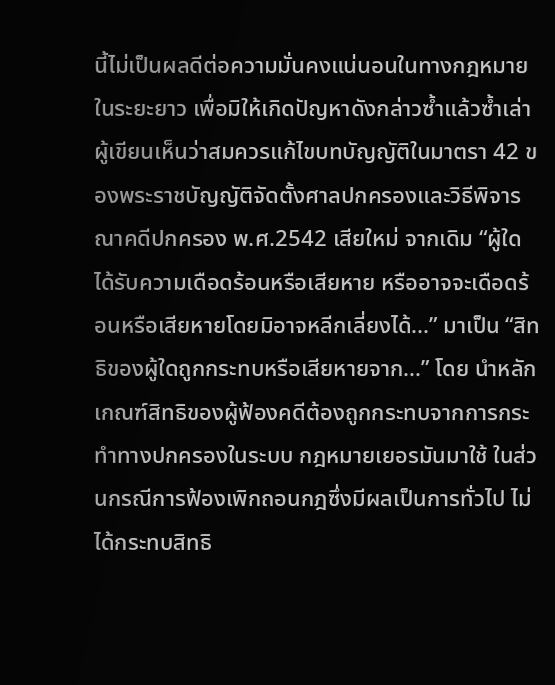นี้ไม่เป็นผลดีต่อความมั่นคงแน่นอนในทางกฎหมาย
ในระยะยาว เพื่อมิให้เกิดปัญหาดังกล่าวซ้ำแล้วซ้ำเล่า ผู้เขียนเห็นว่าสมควรแก้ไขบทบัญญัติในมาตรา 42 ของพระราชบัญญัติจัดตั้งศาลปกครองและวิธีพิจารณาคดีปกครอง พ.ศ.2542 เสียใหม่ จากเดิม “ผู้ใดได้รับความเดือดร้อนหรือเสียหาย หรืออาจจะเดือดร้อนหรือเสียหายโดยมิอาจหลีกเลี่ยงได้...” มาเป็น “สิทธิของผู้ใดถูกกระทบหรือเสียหายจาก...” โดย นำหลักเกณฑ์สิทธิของผู้ฟ้องคดีต้องถูกกระทบจากการกระทำทางปกครองในระบบ กฎหมายเยอรมันมาใช้ ในส่วนกรณีการฟ้องเพิกถอนกฎซึ่งมีผลเป็นการทั่วไป ไม่ได้กระทบสิทธิ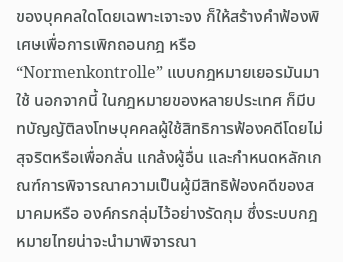ของบุคคลใดโดยเฉพาะเจาะจง ก็ให้สร้างคำฟ้องพิเศษเพื่อการเพิกถอนกฎ หรือ “Normenkontrolle” แบบกฎหมายเยอรมันมาใช้ นอกจากนี้ ในกฎหมายของหลายประเทศ ก็มีบทบัญญัติลงโทษบุคคลผู้ใช้สิทธิการฟ้องคดีโดยไม่สุจริตหรือเพื่อกลั่น แกล้งผู้อื่น และกำหนดหลักเกณฑ์การพิจารณาความเป็นผู้มีสิทธิฟ้องคดีของสมาคมหรือ องค์กรกลุ่มไว้อย่างรัดกุม ซึ่งระบบกฎหมายไทยน่าจะนำมาพิจารณา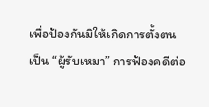เพื่อป้องกันมิให้เกิดการตั้งตนเป็น “ผู้รับเหมา” การฟ้องคดีต่อ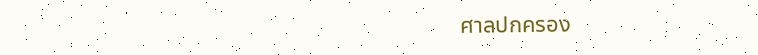ศาลปกครอง